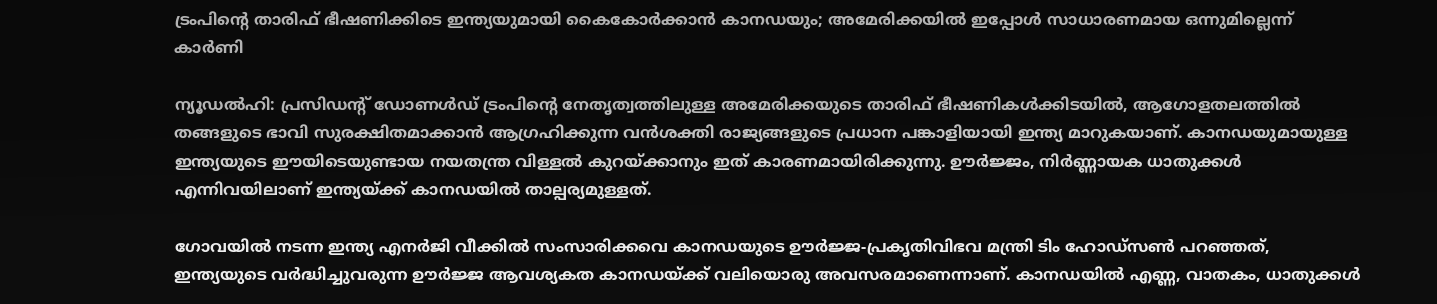ട്രംപിൻ്റെ താരിഫ് ഭീഷണിക്കിടെ ഇന്ത്യയുമായി കൈകോർക്കാൻ കാനഡയും; അമേരിക്കയിൽ ഇപ്പോൾ സാധാരണമായ ഒന്നുമില്ലെന്ന് കാർണി

ന്യൂഡൽഹി: പ്രസിഡൻ്റ് ഡോണൾഡ് ട്രംപിൻ്റെ നേതൃത്വത്തിലുള്ള അമേരിക്കയുടെ താരിഫ് ഭീഷണികൾക്കിടയിൽ, ആഗോളതലത്തിൽ തങ്ങളുടെ ഭാവി സുരക്ഷിതമാക്കാൻ ആഗ്രഹിക്കുന്ന വൻശക്തി രാജ്യങ്ങളുടെ പ്രധാന പങ്കാളിയായി ഇന്ത്യ മാറുകയാണ്. കാനഡയുമായുള്ള ഇന്ത്യയുടെ ഈയിടെയുണ്ടായ നയതന്ത്ര വിള്ളൽ കുറയ്ക്കാനും ഇത് കാരണമായിരിക്കുന്നു. ഊർജ്ജം, നിർണ്ണായക ധാതുക്കൾ എന്നിവയിലാണ് ഇന്ത്യയ്ക്ക് കാനഡയിൽ താല്പര്യമുള്ളത്.

ഗോവയിൽ നടന്ന ഇന്ത്യ എനർജി വീക്കിൽ സംസാരിക്കവെ കാനഡയുടെ ഊർജ്ജ-പ്രകൃതിവിഭവ മന്ത്രി ടിം ഹോഡ്‌സൺ പറഞ്ഞത്, ഇന്ത്യയുടെ വർദ്ധിച്ചുവരുന്ന ഊർജ്ജ ആവശ്യകത കാനഡയ്ക്ക് വലിയൊരു അവസരമാണെന്നാണ്. കാനഡയിൽ എണ്ണ, വാതകം, ധാതുക്കൾ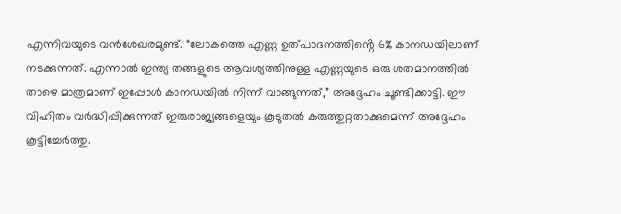എന്നിവയുടെ വൻശേഖരമുണ്ട്. “ലോകത്തെ എണ്ണ ഉത്പാദനത്തിൻ്റെ 6% കാനഡയിലാണ് നടക്കുന്നത്. എന്നാൽ ഇന്ത്യ തങ്ങളുടെ ആവശ്യത്തിനുള്ള എണ്ണയുടെ ഒരു ശതമാനത്തിൽ താഴെ മാത്രമാണ് ഇപ്പോൾ കാനഡയിൽ നിന്ന് വാങ്ങുന്നത്,” അദ്ദേഹം ചൂണ്ടിക്കാട്ടി. ഈ വിഹിതം വർദ്ധിപ്പിക്കുന്നത് ഇരുരാജ്യങ്ങളെയും കൂടുതൽ കരുത്തുറ്റതാക്കുമെന്ന് അദ്ദേഹം കൂട്ടിച്ചേർത്തു.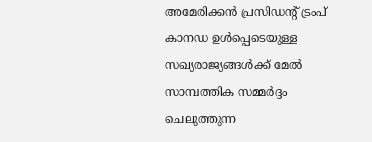അമേരിക്കൻ പ്രസിഡൻ്റ് ട്രംപ് കാനഡ ഉൾപ്പെടെയുള്ള സഖ്യരാജ്യങ്ങൾക്ക് മേൽ സാമ്പത്തിക സമ്മർദ്ദം ചെലുത്തുന്ന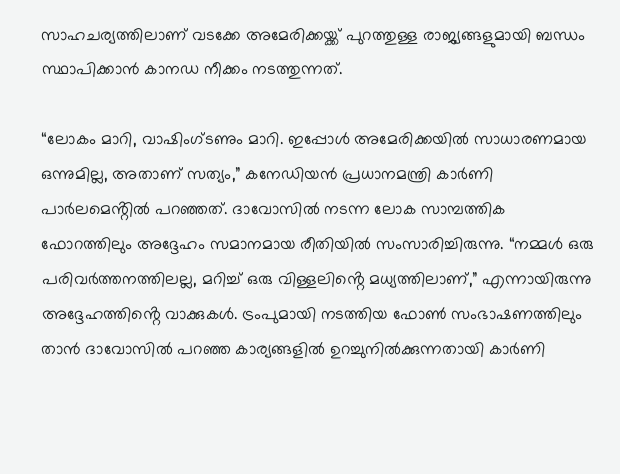സാഹചര്യത്തിലാണ് വടക്കേ അമേരിക്കയ്ക്ക് പുറത്തുള്ള രാജ്യങ്ങളുമായി ബന്ധം സ്ഥാപിക്കാൻ കാനഡ നീക്കം നടത്തുന്നത്.

“ലോകം മാറി, വാഷിംഗ്ടണും മാറി. ഇപ്പോൾ അമേരിക്കയിൽ സാധാരണമായ ഒന്നുമില്ല, അതാണ് സത്യം,” കനേഡിയൻ പ്രധാനമന്ത്രി കാർണി പാർലമെൻ്റിൽ പറഞ്ഞത്. ദാവോസിൽ നടന്ന ലോക സാമ്പത്തിക ഫോറത്തിലും അദ്ദേഹം സമാനമായ രീതിയിൽ സംസാരിച്ചിരുന്നു. “നമ്മൾ ഒരു പരിവർത്തനത്തിലല്ല, മറിച്ച് ഒരു വിള്ളലിൻ്റെ മധ്യത്തിലാണ്,” എന്നായിരുന്നു അദ്ദേഹത്തിൻ്റെ വാക്കുകൾ. ട്രംപുമായി നടത്തിയ ഫോൺ സംഭാഷണത്തിലും താൻ ദാവോസിൽ പറഞ്ഞ കാര്യങ്ങളിൽ ഉറച്ചുനിൽക്കുന്നതായി കാർണി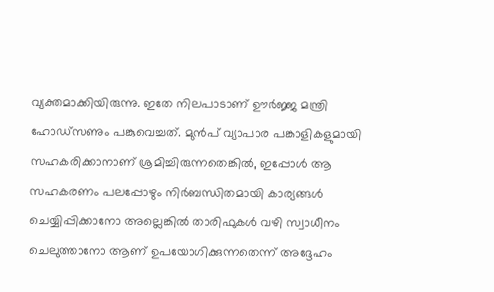വ്യക്തമാക്കിയിരുന്നു. ഇതേ നിലപാടാണ് ഊർജ്ജ മന്ത്രി ഹോഡ്‌സണും പങ്കുവെച്ചത്. മുൻപ് വ്യാപാര പങ്കാളികളുമായി സഹകരിക്കാനാണ് ശ്രമിച്ചിരുന്നതെങ്കിൽ, ഇപ്പോൾ ആ സഹകരണം പലപ്പോഴും നിർബന്ധിതമായി കാര്യങ്ങൾ ചെയ്യിപ്പിക്കാനോ അല്ലെങ്കിൽ താരിഫുകൾ വഴി സ്വാധീനം ചെലുത്താനോ ആണ് ഉപയോഗിക്കുന്നതെന്ന് അദ്ദേഹം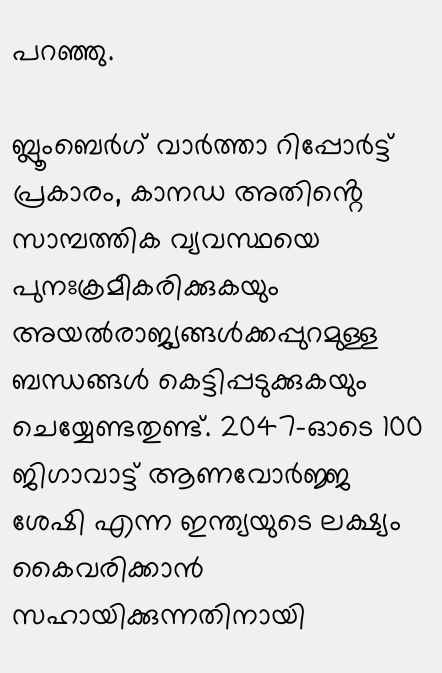പറഞ്ഞു.

ബ്ലൂംബെർഗ് വാർത്താ റിപ്പോർട്ട് പ്രകാരം, കാനഡ അതിൻ്റെ സാമ്പത്തിക വ്യവസ്ഥയെ പുനഃക്രമീകരിക്കുകയും അയൽരാജ്യങ്ങൾക്കപ്പുറമുള്ള ബന്ധങ്ങൾ കെട്ടിപ്പടുക്കുകയും ചെയ്യേണ്ടതുണ്ട്. 2047-ഓടെ 100 ജിഗാവാട്ട് ആണവോർജ്ജ ശേഷി എന്ന ഇന്ത്യയുടെ ലക്ഷ്യം കൈവരിക്കാൻ സഹായിക്കുന്നതിനായി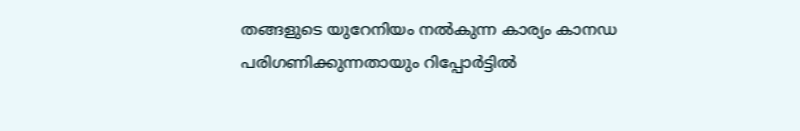തങ്ങളുടെ യുറേനിയം നൽകുന്ന കാര്യം കാനഡ പരിഗണിക്കുന്നതായും റിപ്പോർട്ടിൽ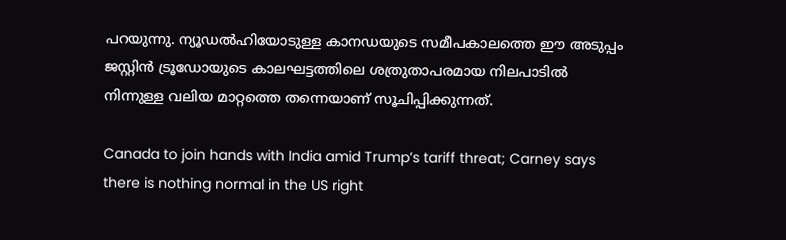പറയുന്നു. ന്യൂഡൽഹിയോടുള്ള കാനഡയുടെ സമീപകാലത്തെ ഈ അടുപ്പം ജസ്റ്റിൻ ട്രൂഡോയുടെ കാലഘട്ടത്തിലെ ശത്രുതാപരമായ നിലപാടിൽ നിന്നുള്ള വലിയ മാറ്റത്തെ തന്നെയാണ് സൂചിപ്പിക്കുന്നത്.

Canada to join hands with India amid Trump’s tariff threat; Carney says there is nothing normal in the US right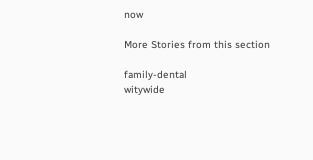now

More Stories from this section

family-dental
witywide